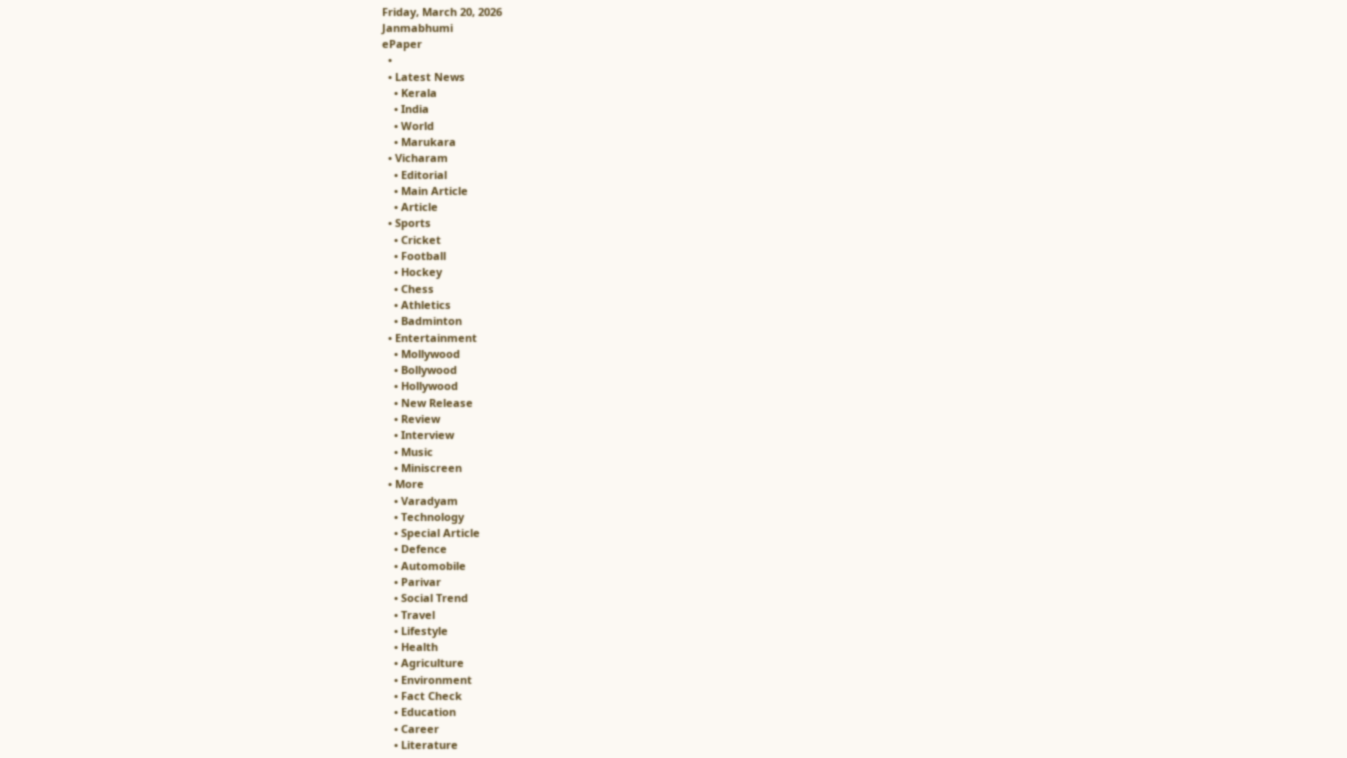Friday, March 20, 2026
Janmabhumi
ePaper
  •
  • Latest News
    • Kerala
    • India
    • World
    • Marukara
  • Vicharam
    • Editorial
    • Main Article
    • Article
  • Sports
    • Cricket
    • Football
    • Hockey
    • Chess
    • Athletics
    • Badminton
  • Entertainment
    • Mollywood
    • Bollywood
    • Hollywood
    • New Release
    • Review
    • Interview
    • Music
    • Miniscreen
  • More
    • Varadyam
    • Technology
    • Special Article
    • Defence
    • Automobile
    • Parivar
    • Social Trend
    • Travel
    • Lifestyle
    • Health
    • Agriculture
    • Environment
    • Fact Check
    • Education
    • Career
    • Literature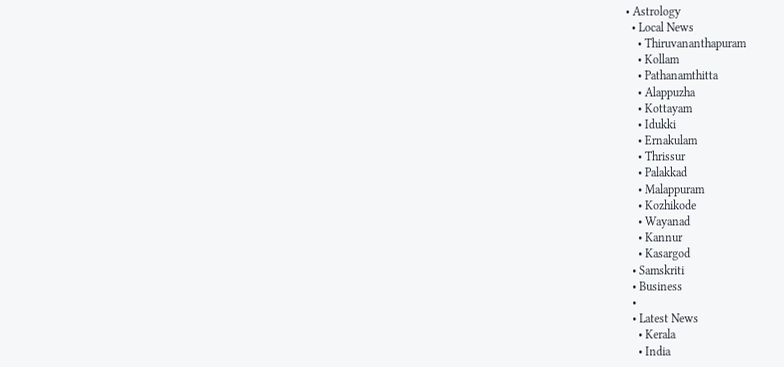• Astrology
  • Local News
    • Thiruvananthapuram
    • Kollam
    • Pathanamthitta
    • Alappuzha
    • Kottayam
    • Idukki
    • Ernakulam
    • Thrissur
    • Palakkad
    • Malappuram
    • Kozhikode
    • Wayanad
    • Kannur
    • Kasargod
  • Samskriti
  • Business
  •
  • Latest News
    • Kerala
    • India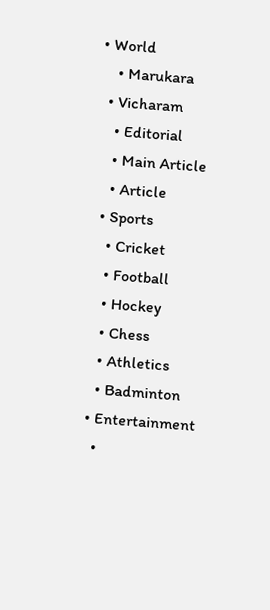• World
    • Marukara
  • Vicharam
    • Editorial
    • Main Article
    • Article
  • Sports
    • Cricket
    • Football
    • Hockey
    • Chess
    • Athletics
    • Badminton
  • Entertainment
    •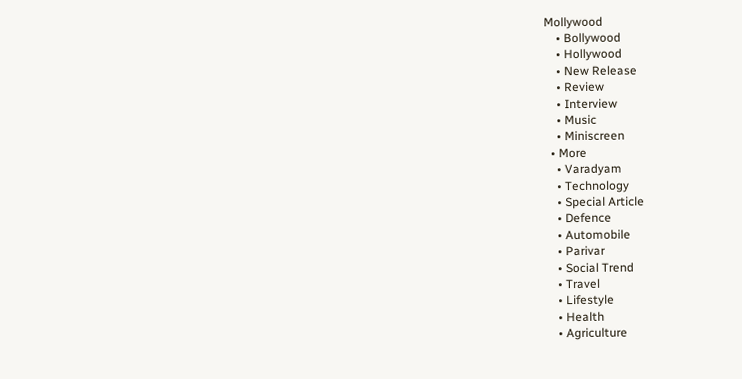Mollywood
    • Bollywood
    • Hollywood
    • New Release
    • Review
    • Interview
    • Music
    • Miniscreen
  • More
    • Varadyam
    • Technology
    • Special Article
    • Defence
    • Automobile
    • Parivar
    • Social Trend
    • Travel
    • Lifestyle
    • Health
    • Agriculture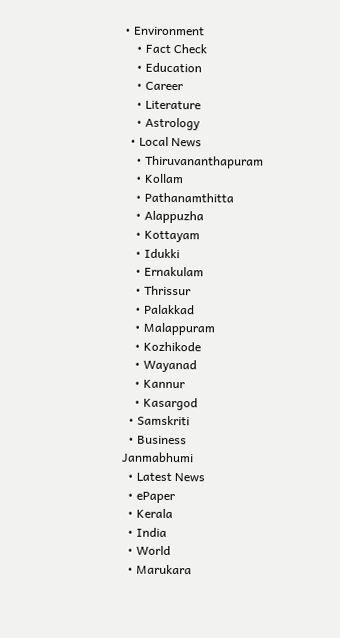• Environment
    • Fact Check
    • Education
    • Career
    • Literature
    • Astrology
  • Local News
    • Thiruvananthapuram
    • Kollam
    • Pathanamthitta
    • Alappuzha
    • Kottayam
    • Idukki
    • Ernakulam
    • Thrissur
    • Palakkad
    • Malappuram
    • Kozhikode
    • Wayanad
    • Kannur
    • Kasargod
  • Samskriti
  • Business
Janmabhumi
  • Latest News
  • ePaper
  • Kerala
  • India
  • World
  • Marukara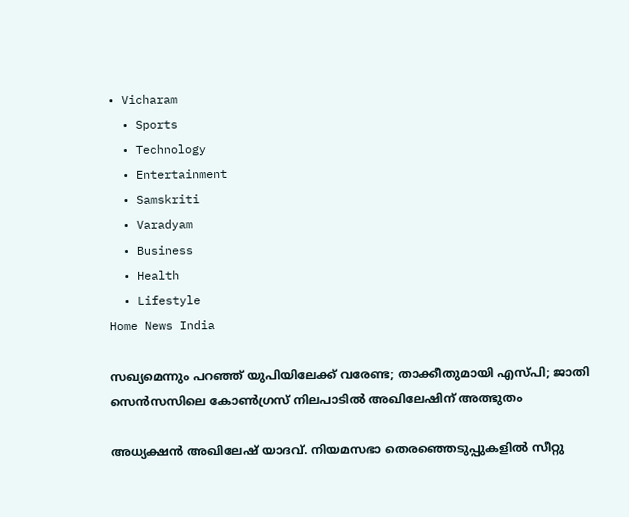• Vicharam
  • Sports
  • Technology
  • Entertainment
  • Samskriti
  • Varadyam
  • Business
  • Health
  • Lifestyle
Home News India

സഖ്യമെന്നും പറഞ്ഞ് യുപിയിലേക്ക് വരേണ്ട; താക്കീതുമായി എസ്പി; ജാതി സെന്‍സസിലെ കോണ്‍ഗ്രസ് നിലപാടില്‍ അഖിലേഷിന് അത്ഭുതം

അധ്യക്ഷന്‍ അഖിലേഷ് യാദവ്. നിയമസഭാ തെരഞ്ഞെടുപ്പുകളില്‍ സീറ്റു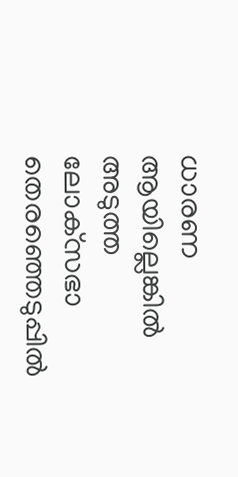ധാരണ ആയില്ലെങ്കില്‍ അടുത്ത ലോക്‌സഭാ തെരഞ്ഞെടുപ്പില്‍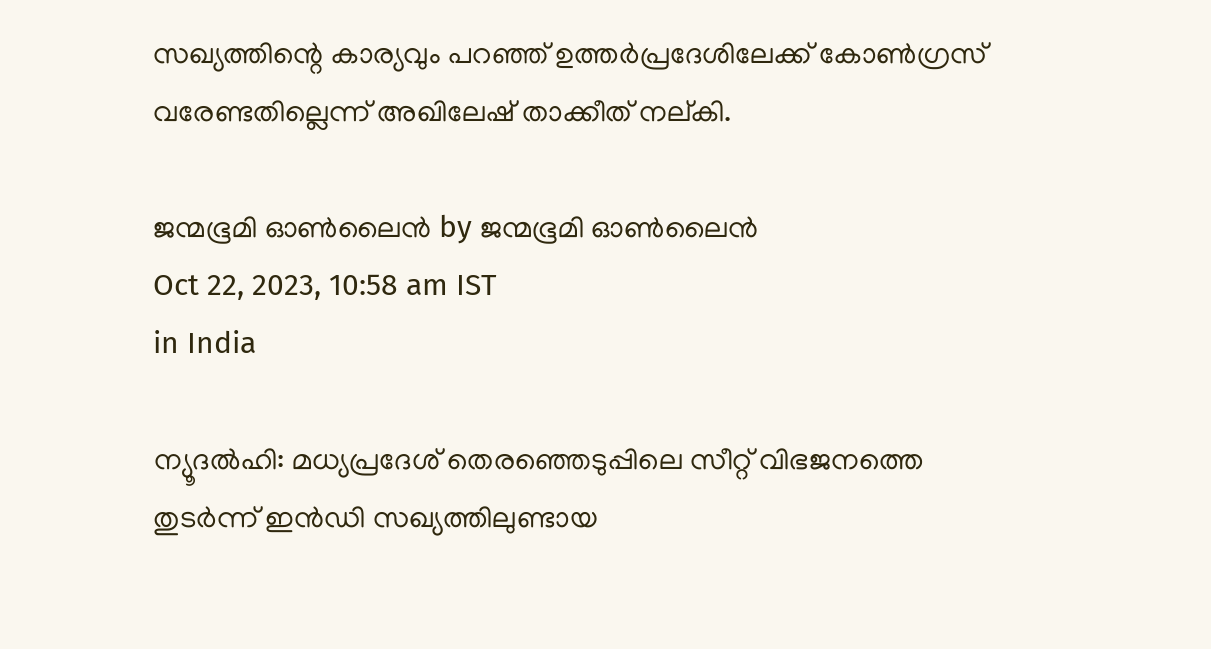സഖ്യത്തിന്റെ കാര്യവും പറഞ്ഞ് ഉത്തര്‍പ്രദേശിലേക്ക് കോണ്‍ഗ്രസ് വരേണ്ടതില്ലെന്ന് അഖിലേഷ് താക്കീത് നല്കി.

ജന്മഭൂമി ഓണ്‍ലൈന്‍ by ജന്മഭൂമി ഓണ്‍ലൈന്‍
Oct 22, 2023, 10:58 am IST
in India

ന്യൂദല്‍ഹി: മധ്യപ്രദേശ് തെരഞ്ഞെടുപ്പിലെ സീറ്റ് വിഭജനത്തെ തുടര്‍ന്ന് ഇന്‍ഡി സഖ്യത്തിലുണ്ടായ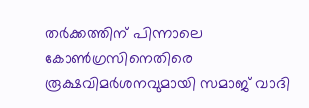തര്‍ക്കത്തിന് പിന്നാലെ കോണ്‍ഗ്രസിനെതിരെ രൂക്ഷവിമര്‍ശനവുമായി സമാജ് വാദി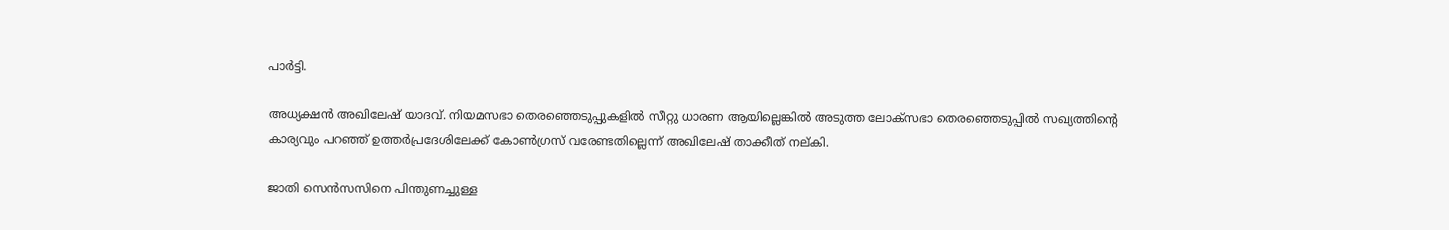പാര്‍ട്ടി.

അധ്യക്ഷന്‍ അഖിലേഷ് യാദവ്. നിയമസഭാ തെരഞ്ഞെടുപ്പുകളില്‍ സീറ്റു ധാരണ ആയില്ലെങ്കില്‍ അടുത്ത ലോക്‌സഭാ തെരഞ്ഞെടുപ്പില്‍ സഖ്യത്തിന്റെ കാര്യവും പറഞ്ഞ് ഉത്തര്‍പ്രദേശിലേക്ക് കോണ്‍ഗ്രസ് വരേണ്ടതില്ലെന്ന് അഖിലേഷ് താക്കീത് നല്കി.

ജാതി സെന്‍സസിനെ പിന്തുണച്ചുള്ള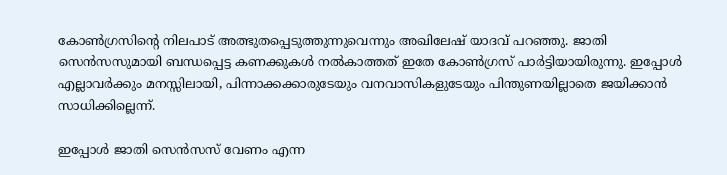കോണ്‍ഗ്രസിന്റെ നിലപാട് അത്ഭുതപ്പെടുത്തുന്നുവെന്നും അഖിലേഷ് യാദവ് പറഞ്ഞു. ജാതി സെന്‍സസുമായി ബന്ധപ്പെട്ട കണക്കുകള്‍ നല്‍കാത്തത് ഇതേ കോണ്‍ഗ്രസ് പാര്‍ട്ടിയായിരുന്നു. ഇപ്പോള്‍ എല്ലാവര്‍ക്കും മനസ്സിലായി, പിന്നാക്കക്കാരുടേയും വനവാസികളുടേയും പിന്തുണയില്ലാതെ ജയിക്കാന്‍ സാധിക്കില്ലെന്ന്.

ഇപ്പോള്‍ ജാതി സെന്‍സസ് വേണം എന്ന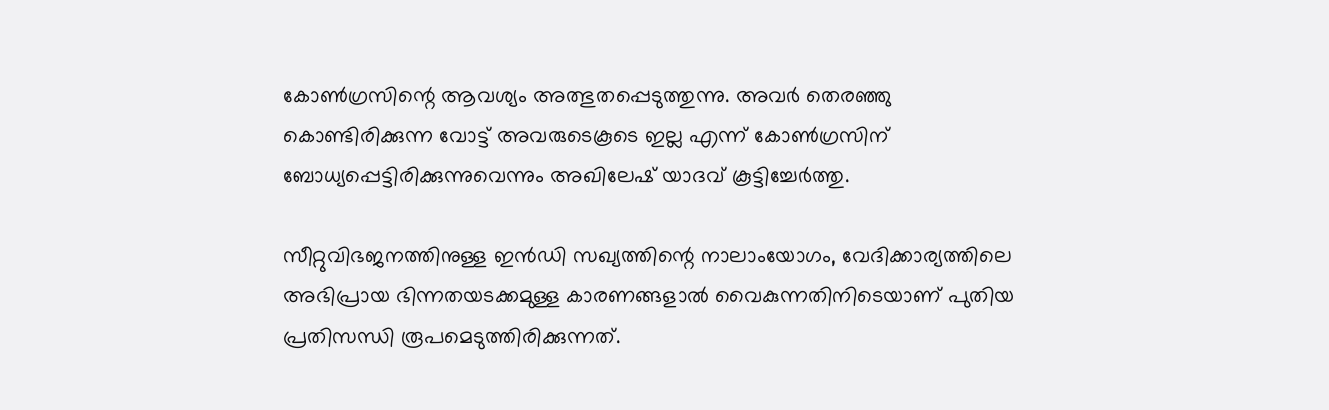കോണ്‍ഗ്രസിന്റെ ആവശ്യം അത്ഭുതപ്പെടുത്തുന്നു. അവര്‍ തെരഞ്ഞു കൊണ്ടിരിക്കുന്ന വോട്ട് അവരുടെകൂടെ ഇല്ല എന്ന് കോണ്‍ഗ്രസിന് ബോധ്യപ്പെട്ടിരിക്കുന്നുവെന്നും അഖിലേഷ് യാദവ് കൂട്ടിച്ചേര്‍ത്തു.

സീറ്റുവിഭജനത്തിനുള്ള ഇന്‍ഡി സഖ്യത്തിന്റെ നാലാംയോഗം, വേദിക്കാര്യത്തിലെ അഭിപ്രായ ഭിന്നതയടക്കമുള്ള കാരണങ്ങളാല്‍ വൈകുന്നതിനിടെയാണ് പുതിയ പ്രതിസന്ധി രൂപമെടുത്തിരിക്കുന്നത്.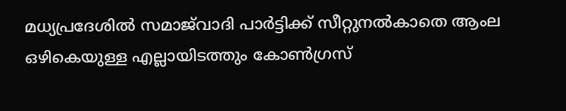മധ്യപ്രദേശില്‍ സമാജ്‌വാദി പാര്‍ട്ടിക്ക് സീറ്റുനല്‍കാതെ ആംല ഒഴികെയുള്ള എല്ലായിടത്തും കോണ്‍ഗ്രസ്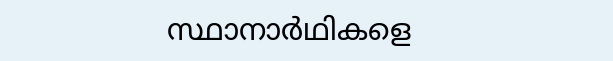സ്ഥാനാര്‍ഥികളെ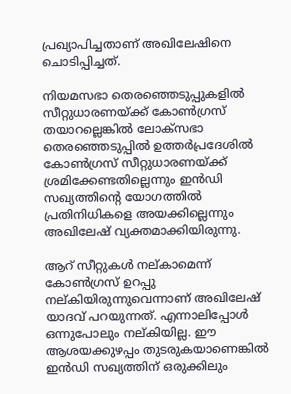പ്രഖ്യാപിച്ചതാണ് അഖിലേഷിനെ ചൊടിപ്പിച്ചത്.

നിയമസഭാ തെരഞ്ഞെടുപ്പുകളില്‍ സീറ്റുധാരണയ്‌ക്ക് കോണ്‍ഗ്രസ് തയാറല്ലെങ്കില്‍ ലോക്‌സഭാ തെരഞ്ഞെടുപ്പില്‍ ഉത്തര്‍പ്രദേശില്‍ കോണ്‍ഗ്രസ് സീറ്റുധാരണയ്‌ക്ക് ശ്രമിക്കേണ്ടതില്ലെന്നും ഇന്‍ഡി സഖ്യത്തിന്റെ യോഗത്തില്‍ പ്രതിനിധികളെ അയക്കില്ലെന്നും അഖിലേഷ് വ്യക്തമാക്കിയിരുന്നു.

ആറ് സീറ്റുകള്‍ നല്കാമെന്ന് കോണ്‍ഗ്രസ് ഉറപ്പു നല്കിയിരുന്നുവെന്നാണ് അഖിലേഷ് യാദവ് പറയുന്നത്. എന്നാലിപ്പോള്‍ ഒന്നുപോലും നല്കിയില്ല. ഈ ആശയക്കുഴപ്പം തുടരുകയാണെങ്കില്‍ ഇന്‍ഡി സഖ്യത്തിന് ഒരുക്കിലും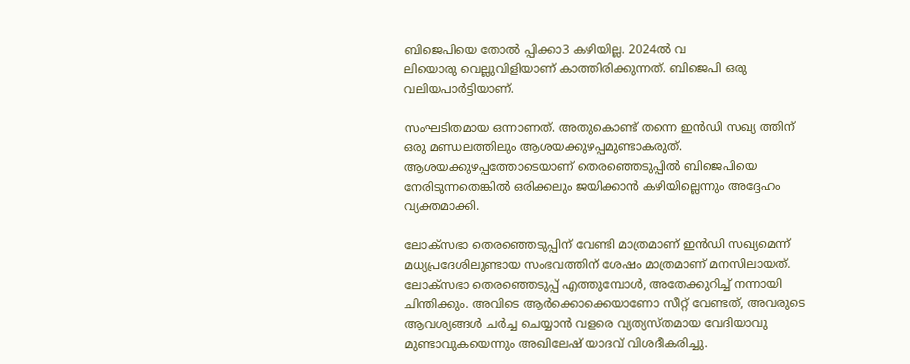ബിജെപിയെ തോല്‍ പ്പിക്കാ3 കഴിയില്ല. 2024ല്‍ വ
ലിയൊരു വെല്ലുവിളിയാണ് കാത്തിരിക്കുന്നത്. ബിജെപി ഒരു വലിയപാര്‍ട്ടിയാണ്.

സംഘടിതമായ ഒന്നാണത്. അതുകൊണ്ട് തന്നെ ഇന്‍ഡി സഖ്യ ത്തിന് ഒരു മണ്ഡലത്തിലും ആശയക്കുഴപ്പമുണ്ടാകരുത്. ആശയക്കുഴപ്പത്തോടെയാണ് തെരഞ്ഞെടുപ്പില്‍ ബിജെപിയെ നേരിടുന്നതെങ്കില്‍ ഒരിക്കലും ജയിക്കാന്‍ കഴിയില്ലെന്നും അദ്ദേഹം വ്യക്തമാക്കി.

ലോക്‌സഭാ തെരഞ്ഞെടുപ്പിന് വേണ്ടി മാത്രമാണ് ഇന്‍ഡി സഖ്യമെന്ന് മധ്യപ്രദേശിലുണ്ടായ സംഭവത്തിന് ശേഷം മാത്രമാണ് മനസിലായത്. ലോക്‌സഭാ തെരഞ്ഞെടുപ്പ് എത്തുമ്പോള്‍, അതേക്കുറിച്ച് നന്നായി ചിന്തിക്കും. അവിടെ ആര്‍ക്കൊക്കെയാണോ സീറ്റ് വേണ്ടത്, അവരുടെ ആവശ്യങ്ങള്‍ ചര്‍ച്ച ചെയ്യാന്‍ വളരെ വ്യത്യസ്തമായ വേദിയാവു മുണ്ടാവുകയെന്നും അഖിലേഷ് യാദവ് വിശദീകരിച്ചു.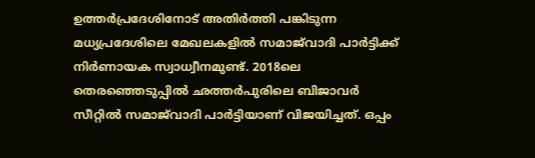ഉത്തര്‍പ്രദേശിനോട് അതിര്‍ത്തി പങ്കിടുന്ന മധ്യപ്രദേശിലെ മേഖലകളില്‍ സമാജ്‌വാദി പാര്‍ട്ടിക്ക് നിര്‍ണായക സ്വാധ്വീനമുണ്ട്. 2018ലെ തെരഞ്ഞെടുപ്പില്‍ ഛത്തര്‍പുരിലെ ബിജാവര്‍ സീറ്റില്‍ സമാജ്‌വാദി പാര്‍ട്ടിയാണ് വിജയിച്ചത്. ഒപ്പം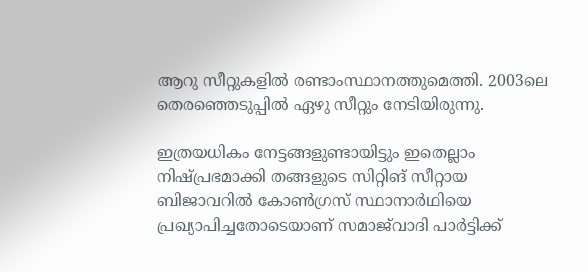ആറു സീറ്റുകളില്‍ രണ്ടാംസ്ഥാനത്തുമെത്തി. 2003ലെ തെരഞ്ഞെടുപ്പില്‍ ഏഴു സീറ്റും നേടിയിരുന്നു.

ഇത്രയധികം നേട്ടങ്ങളുണ്ടായിട്ടും ഇതെല്ലാം നിഷ്പ്രഭമാക്കി തങ്ങളുടെ സിറ്റിങ് സീറ്റായ ബിജാവറില്‍ കോണ്‍ഗ്രസ് സ്ഥാനാര്‍ഥിയെ പ്രഖ്യാപിച്ചതോടെയാണ് സമാജ്‌വാദി പാര്‍ട്ടിക്ക്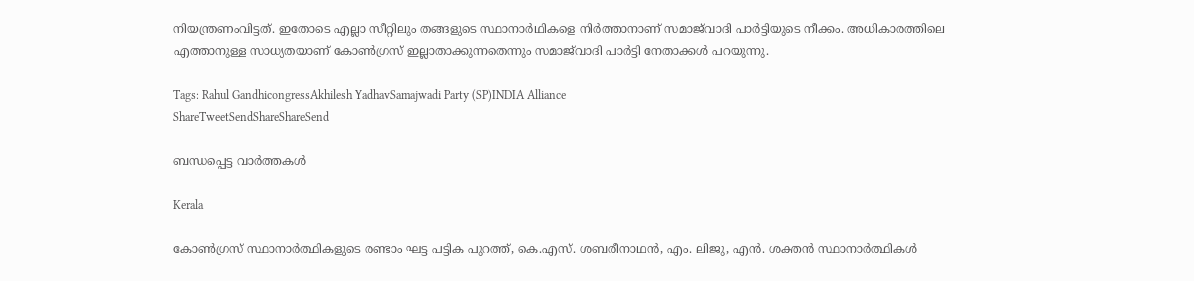നിയന്ത്രണംവിട്ടത്. ഇതോടെ എല്ലാ സീറ്റിലും തങ്ങളുടെ സ്ഥാനാര്‍ഥികളെ നിര്‍ത്താനാണ് സമാജ്‌വാദി പാര്‍ട്ടിയുടെ നീക്കം. അധികാരത്തിലെ എത്താനുള്ള സാധ്യതയാണ് കോണ്‍ഗ്രസ് ഇല്ലാതാക്കുന്നതെന്നും സമാജ്‌വാദി പാര്‍ട്ടി നേതാക്കള്‍ പറയുന്നു.

Tags: Rahul GandhicongressAkhilesh YadhavSamajwadi Party (SP)INDIA Alliance
ShareTweetSendShareShareSend

ബന്ധപ്പെട്ട വാര്‍ത്തകള്‍

Kerala

കോണ്‍ഗ്രസ് സ്ഥാനാര്‍ത്ഥികളുടെ രണ്ടാം ഘട്ട പട്ടിക പുറത്ത്, കെ.എസ്. ശബരീനാഥന്‍, എം. ലിജു, എന്‍. ശക്തന്‍ സ്ഥാനാര്‍ത്ഥികള്‍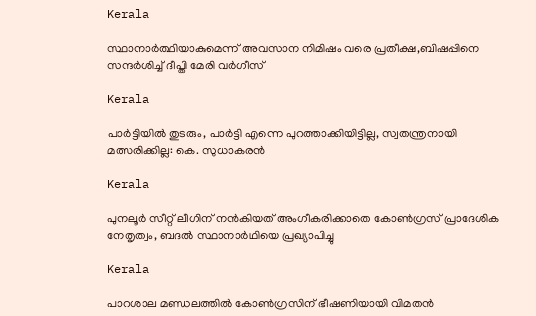Kerala

സ്ഥാനാര്‍ത്ഥിയാകുമെന്ന് അവസാന നിമിഷം വരെ പ്രതീക്ഷ,ബിഷപ്പിനെ സന്ദര്‍ശിച്ച് ദീപ്തി മേരി വര്‍ഗീസ്

Kerala

പാർട്ടിയിൽ തുടരും, പാർട്ടി എന്നെ പുറത്താക്കിയിട്ടില്ല, സ്വതന്ത്രനായി മത്സരിക്കില്ല: കെ. സുധാകരൻ

Kerala

പുനലൂര്‍ സീറ്റ് ലീഗിന് നന്‍കിയത് അംഗീകരിക്കാതെ കോണ്‍ഗ്രസ് പ്രാദേശിക നേതൃത്വം, ബദല്‍ സ്ഥാനാര്‍ഥിയെ പ്രഖ്യാപിച്ചു

Kerala

പാറശാല മണ്ഡലത്തില്‍ കോണ്‍ഗ്രസിന് ഭീഷണിയായി വിമതന്‍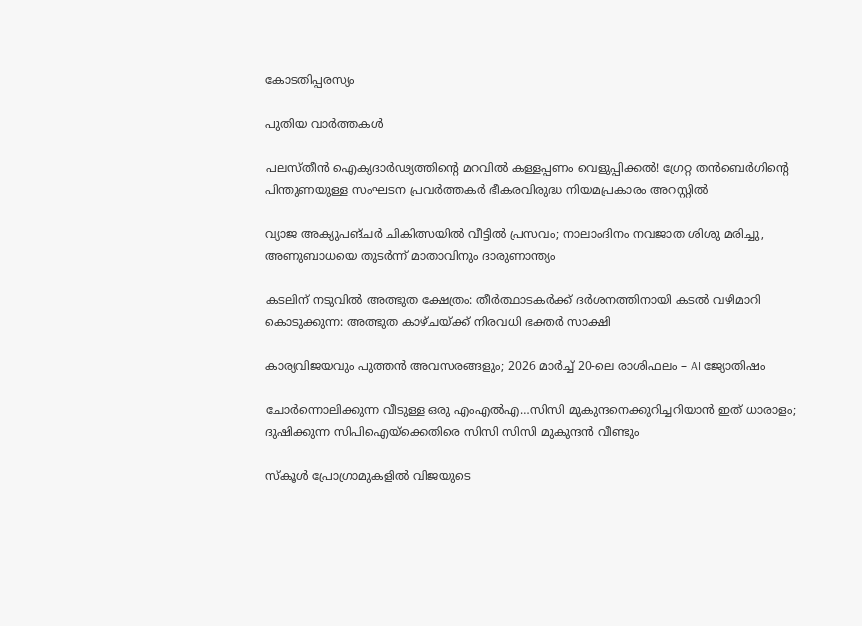കോടതിപ്പരസ്യം

പുതിയ വാര്‍ത്തകള്‍

പലസ്തീൻ ഐക്യദാർഢ്യത്തിന്റെ മറവിൽ കള്ളപ്പണം വെളുപ്പിക്കൽ! ഗ്രേറ്റ തന്‍ബെര്‍ഗിന്റെ പിന്തുണയുള്ള സംഘടന പ്രവർത്തകർ ഭീകരവിരുദ്ധ നിയമപ്രകാരം അറസ്റ്റിൽ

വ്യാജ അക്യുപങ്ചർ ചികിത്സയിൽ വീട്ടിൽ പ്രസവം; നാലാംദിനം നവജാത ശിശു മരിച്ചു, അണുബാധയെ തുടർന്ന് മാതാവിനും ദാരുണാന്ത്യം

കടലിന് നടുവില്‍ അത്ഭുത ക്ഷേത്രം: തീര്‍ത്ഥാടകര്‍ക്ക് ദര്‍ശനത്തിനായി കടല്‍ വഴിമാറി കൊടുക്കുന്ന: അത്ഭുത കാഴ്ചയ്‌ക്ക് നിരവധി ഭക്തര്‍ സാക്ഷി

കാര്യവിജയവും പുത്തൻ അവസരങ്ങളും; 2026 മാർച്ച് 20-ലെ രാശിഫലം – AI ജ്യോതിഷം

ചോര്‍ന്നൊലിക്കുന്ന വീടുള്ള ഒരു എംഎല്‍എ…സിസി മുകുന്ദനെക്കുറിച്ചറിയാന്‍ ഇത് ധാരാളം; ദുഷിക്കുന്ന സിപിഐയ്‌ക്കെതിരെ സിസി സിസി മുകുന്ദന്‍ വീണ്ടും

സ്കൂൾ പ്രോഗ്രാമുകളിൽ വിജയുടെ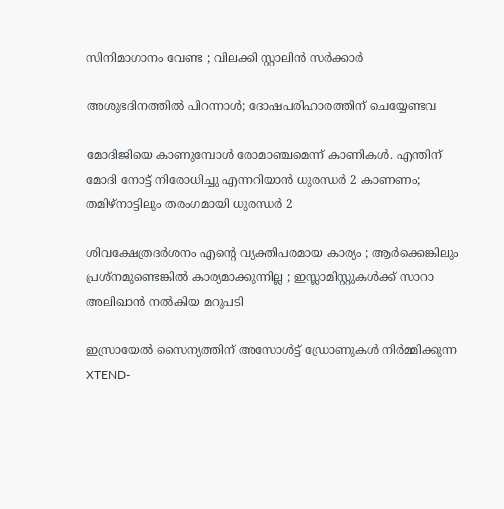സിനിമാഗാനം വേണ്ട ; വിലക്കി സ്റ്റാലിൻ സർക്കാർ

അശുഭദിനത്തിൽ പിറന്നാൾ; ദോഷപരിഹാരത്തിന് ചെയ്യേണ്ടവ

മോദിജിയെ കാണുമ്പോള്‍ രോമാഞ്ചമെന്ന് കാണികള്‍. എന്തിന് മോദി നോട്ട് നിരോധിച്ചു എന്നറിയാന്‍ ധുരന്ധര്‍ 2 കാണണം; തമിഴ്നാട്ടിലും തരംഗമായി ധുരന്ധര്‍ 2

ശിവക്ഷേത്രദർശനം എന്റെ വ്യക്തിപരമായ കാര്യം ; ആർക്കെങ്കിലും പ്രശ്‌നമുണ്ടെങ്കിൽ കാര്യമാക്കുന്നില്ല ; ഇസ്ലാമിസ്റ്റുകൾക്ക് സാറാ അലിഖാൻ നൽകിയ മറുപടി

ഇസ്രായേൽ സൈന്യത്തിന് അസോൾട്ട് ഡ്രോണുകൾ നിർമ്മിക്കുന്ന XTEND-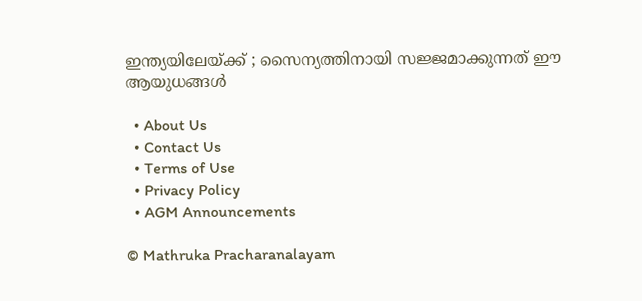ഇന്ത്യയിലേയ്‌ക്ക് ; സൈന്യത്തിനായി സജ്ജമാക്കുന്നത് ഈ ആയുധങ്ങൾ

  • About Us
  • Contact Us
  • Terms of Use
  • Privacy Policy
  • AGM Announcements

© Mathruka Pracharanalayam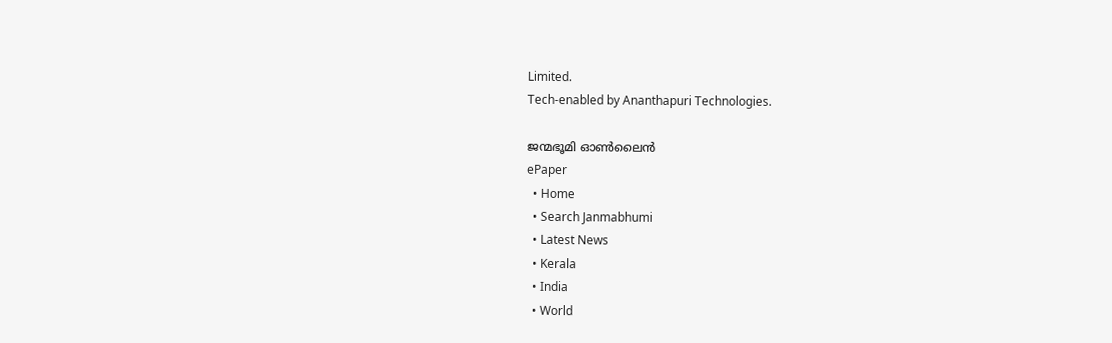Limited.
Tech-enabled by Ananthapuri Technologies.

ജന്മഭൂമി ഓണ്‍ലൈന്‍
ePaper
  • Home
  • Search Janmabhumi
  • Latest News
  • Kerala
  • India
  • World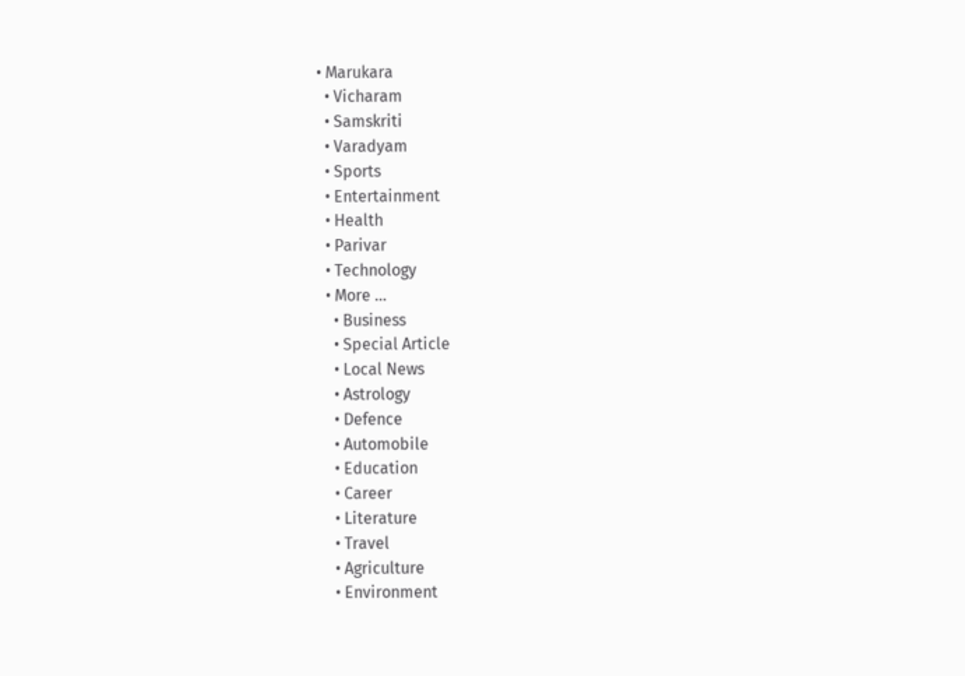• Marukara
  • Vicharam
  • Samskriti
  • Varadyam
  • Sports
  • Entertainment
  • Health
  • Parivar
  • Technology
  • More …
    • Business
    • Special Article
    • Local News
    • Astrology
    • Defence
    • Automobile
    • Education
    • Career
    • Literature
    • Travel
    • Agriculture
    • Environment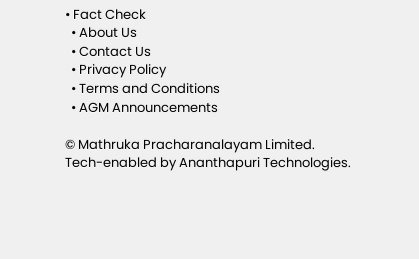• Fact Check
  • About Us
  • Contact Us
  • Privacy Policy
  • Terms and Conditions
  • AGM Announcements

© Mathruka Pracharanalayam Limited.
Tech-enabled by Ananthapuri Technologies.